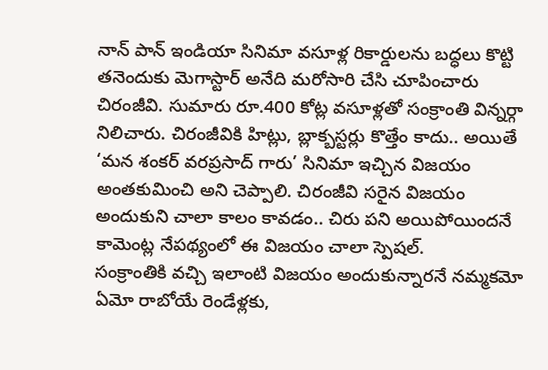నాన్ పాన్ ఇండియా సినిమా వసూళ్ల రికార్డులను బద్ధలు కొట్టి తనెందుకు మెగాస్టార్ అనేది మరోసారి చేసి చూపించారు చిరంజీవి. సుమారు రూ.400 కోట్ల వసూళ్లతో సంక్రాంతి విన్నర్గా నిలిచారు. చిరంజీవికి హిట్లు, బ్లాక్బస్టర్లు కొత్తేం కాదు.. అయితే ‘మన శంకర్ వరప్రసాద్ గారు’ సినిమా ఇచ్చిన విజయం అంతకుమించి అని చెప్పాలి. చిరంజీవి సరైన విజయం అందుకుని చాలా కాలం కావడం.. చిరు పని అయిపోయిందనే కామెంట్ల నేపథ్యంలో ఈ విజయం చాలా స్పెషల్.
సంక్రాంతికి వచ్చి ఇలాంటి విజయం అందుకున్నారనే నమ్మకమో ఏమో రాబోయే రెండేళ్లకు,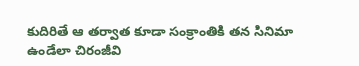కుదిరితే ఆ తర్వాత కూడా సంక్రాంతికి తన సినిమా ఉండేలా చిరంజీవి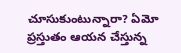చూసుకుంటున్నారా? ఏమో ప్రస్తుతం ఆయన చేస్తున్న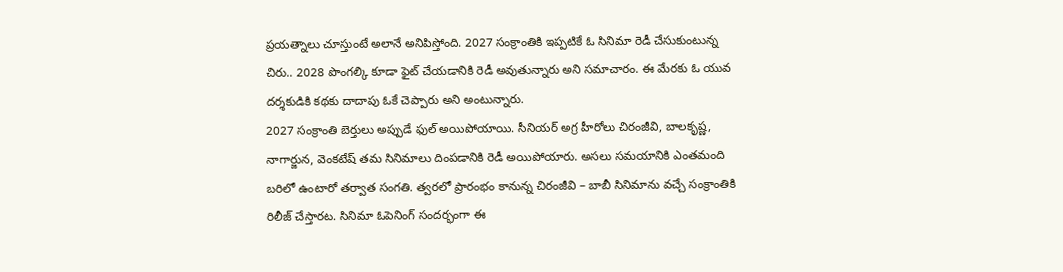ప్రయత్నాలు చూస్తుంటే అలానే అనిపిస్తోంది. 2027 సంక్రాంతికి ఇప్పటికే ఓ సినిమా రెడీ చేసుకుంటున్న చిరు.. 2028 పొంగల్కి కూడా ఫైట్ చేయడానికి రెడీ అవుతున్నారు అని సమాచారం. ఈ మేరకు ఓ యువ దర్శకుడికి కథకు దాదాపు ఓకే చెప్పారు అని అంటున్నారు.
2027 సంక్రాంతి బెర్తులు అప్పుడే ఫుల్ అయిపోయాయి. సీనియర్ అగ్ర హీరోలు చిరంజీవి, బాలకృష్ణ, నాగార్జున, వెంకటేష్ తమ సినిమాలు దింపడానికి రెడీ అయిపోయారు. అసలు సమయానికి ఎంతమంది బరిలో ఉంటారో తర్వాత సంగతి. త్వరలో ప్రారంభం కానున్న చిరంజీవి – బాబీ సినిమాను వచ్చే సంక్రాంతికి రిలీజ్ చేస్తారట. సినిమా ఓపెనింగ్ సందర్భంగా ఈ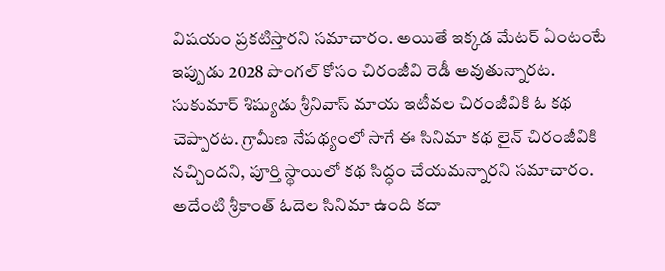విషయం ప్రకటిస్తారని సమాచారం. అయితే ఇక్కడ మేటర్ ఏంటంటే ఇప్పుడు 2028 పొంగల్ కోసం చిరంజీవి రెడీ అవుతున్నారట.
సుకుమార్ శిష్యుడు శ్రీనివాస్ మాయ ఇటీవల చిరంజీవికి ఓ కథ చెప్పారట. గ్రామీణ నేపథ్యంలో సాగే ఈ సినిమా కథ లైన్ చిరంజీవికి నచ్చిందని, పూర్తి స్థాయిలో కథ సిద్ధం చేయమన్నారని సమాచారం. అదేంటి శ్రీకాంత్ ఓదెల సినిమా ఉంది కదా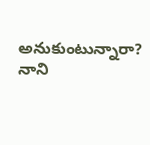అనుకుంటున్నారా? నాని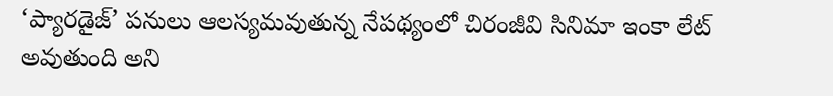‘ప్యారడైజ్’ పనులు ఆలస్యమవుతున్న నేపథ్యంలో చిరంజీవి సినిమా ఇంకా లేట్ అవుతుంది అని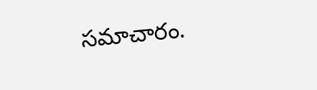సమాచారం.